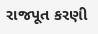રાજપૂત કરણી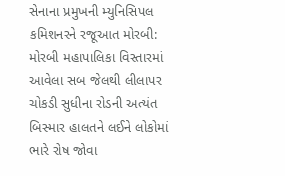સેનાના પ્રમુખની મ્યુનિસિપલ કમિશનરને રજૂઆત મોરબી: મોરબી મહાપાલિકા વિસ્તારમાં આવેલા સબ જેલથી લીલાપર ચોકડી સુધીના રોડની અત્યંત બિસ્માર હાલતને લઈને લોકોમાં ભારે રોષ જોવા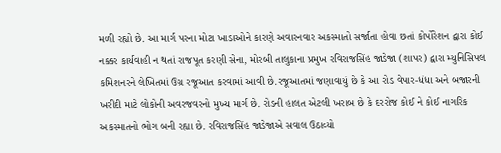મળી રહ્યો છે. આ માર્ગ પરના મોટા ખાડાઓને કારણે અવારનવાર અકસ્માતો સર્જાતા હોવા છતાં કોર્પોરેશન દ્વારા કોઈ નક્કર કાર્યવાહી ન થતાં રાજપૂત કરણી સેના, મોરબી તાલુકાના પ્રમુખ રવિરાજસિંહ જાડેજા (શાપર) દ્વારા મ્યુનિસિપલ કમિશનરને લેખિતમાં ઉગ્ર રજૂઆત કરવામાં આવી છે.રજૂઆતમાં જણાવાયું છે કે આ રોડ વેપાર-ધંધા અને બજારની ખરીદી માટે લોકોની અવરજવરનો મુખ્ય માર્ગ છે. રોડની હાલત એટલી ખરાબ છે કે દરરોજ કોઈ ને કોઈ નાગરિક અકસ્માતનો ભોગ બની રહ્યા છે. રવિરાજસિંહ જાડેજાએ સવાલ ઉઠાવ્યો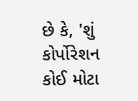છે કે, 'શું કોર્પોરેશન કોઈ મોટા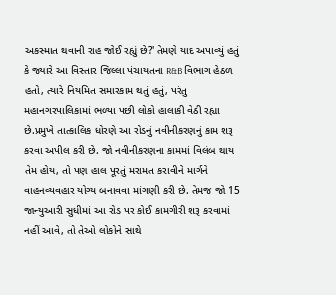અકસ્માત થવાની રાહ જોઈ રહ્યું છે?' તેમણે યાદ અપાવ્યું હતું કે જ્યારે આ વિસ્તાર જિલ્લા પંચાયતના R&B વિભાગ હેઠળ હતો, ત્યારે નિયમિત સમારકામ થતું હતું, પરંતુ મહાનગરપાલિકામાં ભળ્યા પછી લોકો હાલાકી વેઠી રહ્યા છે.પ્રમુખે તાત્કાલિક ધોરણે આ રોડનું નવીનીકરણનું કામ શરૂ કરવા અપીલ કરી છે. જો નવીનીકરણના કામમાં વિલંબ થાય તેમ હોય, તો પણ હાલ પૂરતું મરામત કરાવીને માર્ગને વાહનવ્યવહાર યોગ્ય બનાવવા માંગણી કરી છે. તેમજ જો 15 જાન્યુઆરી સુધીમાં આ રોડ પર કોઈ કામગીરી શરૂ કરવામાં નહીં આવે, તો તેઓ લોકોને સાથે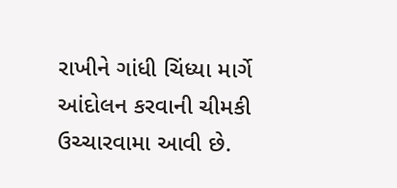રાખીને ગાંધી ચિંધ્યા માર્ગે આંદોલન કરવાની ચીમકી ઉચ્ચારવામા આવી છે.